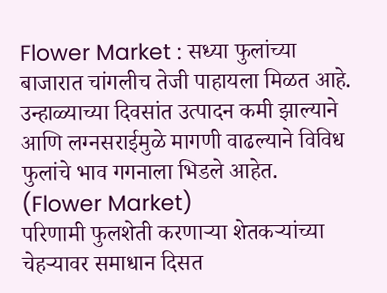Flower Market : सध्या फुलांच्या बाजारात चांगलीच तेजी पाहायला मिळत आहे. उन्हाळ्याच्या दिवसांत उत्पादन कमी झाल्याने आणि लग्नसराईमुळे मागणी वाढल्याने विविध फुलांचे भाव गगनाला भिडले आहेत. (Flower Market)
परिणामी फुलशेती करणाऱ्या शेतकऱ्यांच्या चेहऱ्यावर समाधान दिसत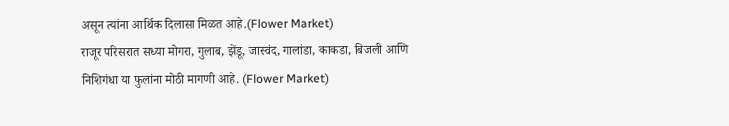असून त्यांना आर्थिक दिलासा मिळत आहे.(Flower Market)
राजूर परिसरात सध्या मोगरा, गुलाब, झेंडू, जास्वंद, गालांडा, काकडा, बिजली आणि निशिगंधा या फुलांना मोठी मागणी आहे. (Flower Market)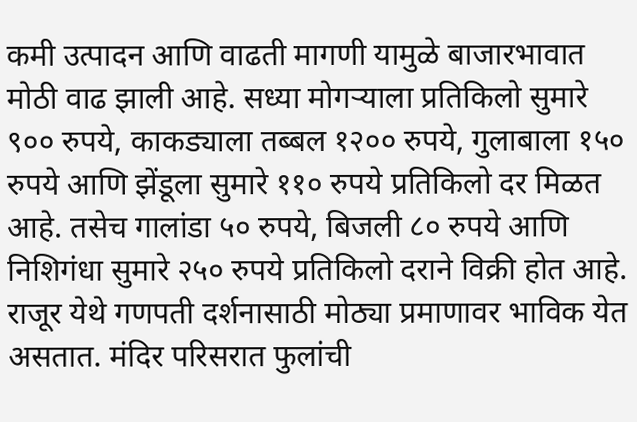कमी उत्पादन आणि वाढती मागणी यामुळे बाजारभावात मोठी वाढ झाली आहे. सध्या मोगऱ्याला प्रतिकिलो सुमारे ९०० रुपये, काकड्याला तब्बल १२०० रुपये, गुलाबाला १५० रुपये आणि झेंडूला सुमारे ११० रुपये प्रतिकिलो दर मिळत आहे. तसेच गालांडा ५० रुपये, बिजली ८० रुपये आणि निशिगंधा सुमारे २५० रुपये प्रतिकिलो दराने विक्री होत आहे.
राजूर येथे गणपती दर्शनासाठी मोठ्या प्रमाणावर भाविक येत असतात. मंदिर परिसरात फुलांची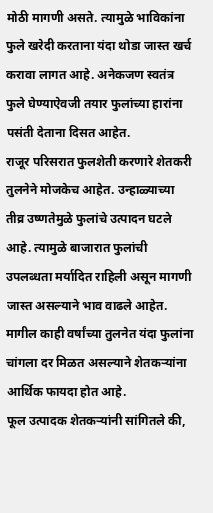मोठी मागणी असते. त्यामुळे भाविकांना फुले खरेदी करताना यंदा थोडा जास्त खर्च करावा लागत आहे. अनेकजण स्वतंत्र फुले घेण्याऐवजी तयार फुलांच्या हारांना पसंती देताना दिसत आहेत.
राजूर परिसरात फुलशेती करणारे शेतकरी तुलनेने मोजकेच आहेत. उन्हाळ्याच्या तीव्र उष्णतेमुळे फुलांचे उत्पादन घटले आहे. त्यामुळे बाजारात फुलांची उपलब्धता मर्यादित राहिली असून मागणी जास्त असल्याने भाव वाढले आहेत.
मागील काही वर्षांच्या तुलनेत यंदा फुलांना चांगला दर मिळत असल्याने शेतकऱ्यांना आर्थिक फायदा होत आहे.
फूल उत्पादक शेतकऱ्यांनी सांगितले की,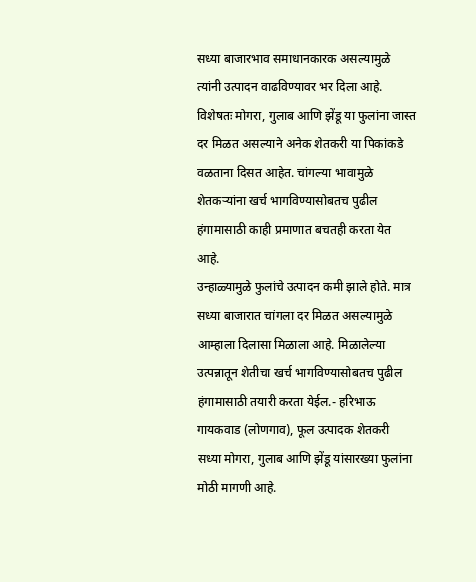सध्या बाजारभाव समाधानकारक असल्यामुळे त्यांनी उत्पादन वाढविण्यावर भर दिला आहे. विशेषतः मोगरा, गुलाब आणि झेंडू या फुलांना जास्त दर मिळत असल्याने अनेक शेतकरी या पिकांकडे वळताना दिसत आहेत. चांगल्या भावामुळे शेतकऱ्यांना खर्च भागविण्यासोबतच पुढील हंगामासाठी काही प्रमाणात बचतही करता येत आहे.
उन्हाळ्यामुळे फुलांचे उत्पादन कमी झाले होते. मात्र सध्या बाजारात चांगला दर मिळत असल्यामुळे आम्हाला दिलासा मिळाला आहे. मिळालेल्या उत्पन्नातून शेतीचा खर्च भागविण्यासोबतच पुढील हंगामासाठी तयारी करता येईल.- हरिभाऊ गायकवाड (लोणगाव), फूल उत्पादक शेतकरी
सध्या मोगरा, गुलाब आणि झेंडू यांसारख्या फुलांना मोठी मागणी आहे.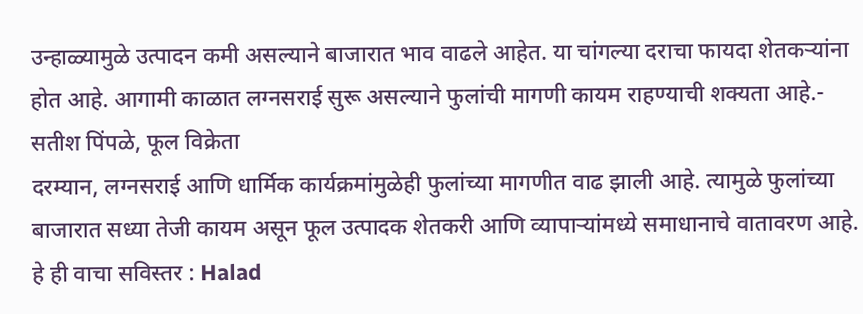उन्हाळ्यामुळे उत्पादन कमी असल्याने बाजारात भाव वाढले आहेत. या चांगल्या दराचा फायदा शेतकऱ्यांना होत आहे. आगामी काळात लग्नसराई सुरू असल्याने फुलांची मागणी कायम राहण्याची शक्यता आहे.- सतीश पिंपळे, फूल विक्रेता
दरम्यान, लग्नसराई आणि धार्मिक कार्यक्रमांमुळेही फुलांच्या मागणीत वाढ झाली आहे. त्यामुळे फुलांच्या बाजारात सध्या तेजी कायम असून फूल उत्पादक शेतकरी आणि व्यापाऱ्यांमध्ये समाधानाचे वातावरण आहे.
हे ही वाचा सविस्तर : Halad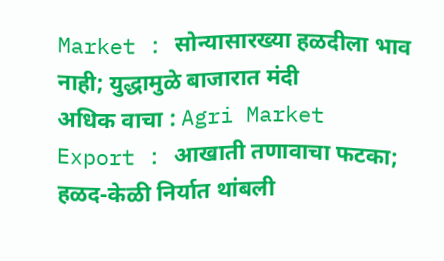Market : सोन्यासारख्या हळदीला भाव नाही; युद्धामुळे बाजारात मंदी
अधिक वाचा : Agri Market Export : आखाती तणावाचा फटका; हळद-केळी निर्यात थांबली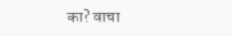का? वाचा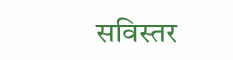सविस्तर